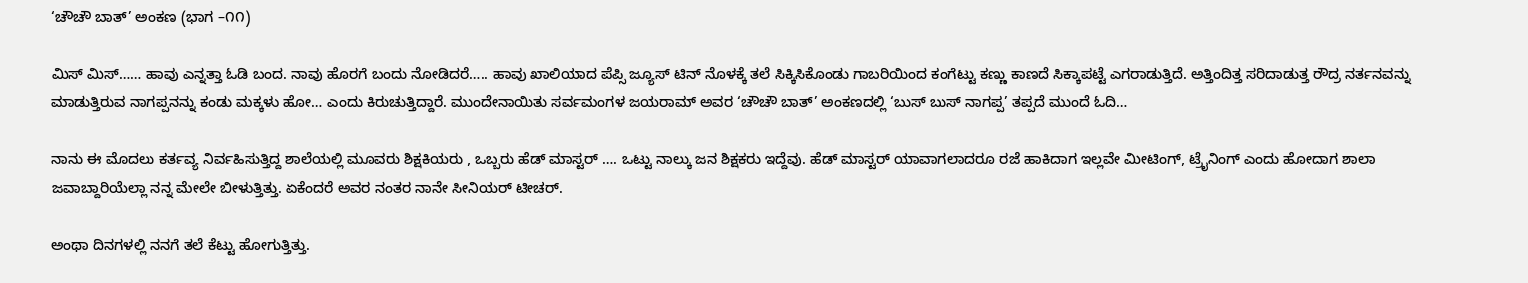‘ಚೌಚೌ ಬಾತ್’ ಅಂಕಣ (ಭಾಗ –೧೧)

ಮಿಸ್ ಮಿಸ್…… ಹಾವು ಎನ್ನತ್ತಾ ಓಡಿ ಬಂದ. ನಾವು ಹೊರಗೆ ಬಂದು ನೋಡಿದರೆ….. ಹಾವು ಖಾಲಿಯಾದ ಪೆಪ್ಸಿ ಜ್ಯೂಸ್ ಟಿನ್ ನೊಳಕ್ಕೆ ತಲೆ ಸಿಕ್ಕಿಸಿಕೊಂಡು ಗಾಬರಿಯಿಂದ ಕಂಗೆಟ್ಟು ಕಣ್ಣು ಕಾಣದೆ ಸಿಕ್ಕಾಪಟ್ಟೆ ಎಗರಾಡುತ್ತಿದೆ. ಅತ್ತಿಂದಿತ್ತ ಸರಿದಾಡುತ್ತ ರೌದ್ರ ನರ್ತನವನ್ನು ಮಾಡುತ್ತಿರುವ ನಾಗಪ್ಪನನ್ನು ಕಂಡು ಮಕ್ಕಳು ಹೋ… ಎಂದು ಕಿರುಚುತ್ತಿದ್ದಾರೆ. ಮುಂದೇನಾಯಿತು ಸರ್ವಮಂಗಳ ಜಯರಾಮ್ ಅವರ ‘ಚೌಚೌ ಬಾತ್’ ಅಂಕಣದಲ್ಲಿ ‘ಬುಸ್ ಬುಸ್ ನಾಗಪ್ಪ’ ತಪ್ಪದೆ ಮುಂದೆ ಓದಿ…

ನಾನು ಈ ಮೊದಲು ಕರ್ತವ್ಯ ನಿರ್ವಹಿಸುತ್ತಿದ್ದ ಶಾಲೆಯಲ್ಲಿ ಮೂವರು ಶಿಕ್ಷಕಿಯರು , ಒಬ್ಬರು ಹೆಡ್ ಮಾಸ್ಟರ್ …. ಒಟ್ಟು ನಾಲ್ಕು ಜನ ಶಿಕ್ಷಕರು ಇದ್ದೆವು. ಹೆಡ್ ಮಾಸ್ಟರ್ ಯಾವಾಗಲಾದರೂ ರಜೆ ಹಾಕಿದಾಗ ಇಲ್ಲವೇ ಮೀಟಿಂಗ್, ಟ್ರೈನಿಂಗ್ ಎಂದು ಹೋದಾಗ ಶಾಲಾ ಜವಾಬ್ದಾರಿಯೆಲ್ಲಾ ನನ್ನ ಮೇಲೇ ಬೀಳುತ್ತಿತ್ತು. ಏಕೆಂದರೆ ಅವರ ನಂತರ ನಾನೇ ಸೀನಿಯರ್ ಟೀಚರ್.

ಅಂಥಾ ದಿನಗಳಲ್ಲಿ ನನಗೆ ತಲೆ ಕೆಟ್ಟು ಹೋಗುತ್ತಿತ್ತು.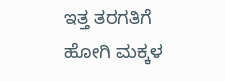ಇತ್ತ ತರಗತಿಗೆ ಹೋಗಿ ಮಕ್ಕಳ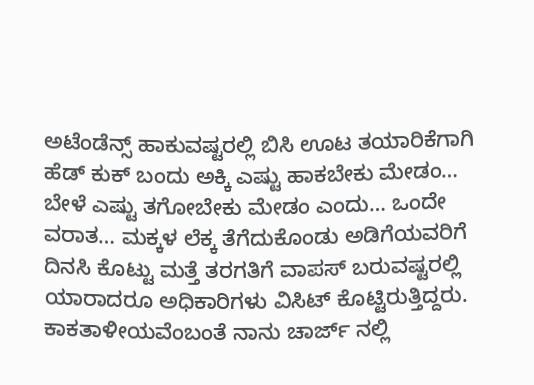ಅಟೆಂಡೆನ್ಸ್ ಹಾಕುವಷ್ಟರಲ್ಲಿ ಬಿಸಿ ಊಟ ತಯಾರಿಕೆಗಾಗಿ ಹೆಡ್ ಕುಕ್ ಬಂದು ಅಕ್ಕಿ ಎಷ್ಟು ಹಾಕಬೇಕು ಮೇಡಂ… ಬೇಳೆ ಎಷ್ಟು ತಗೋಬೇಕು ಮೇಡಂ ಎಂದು… ಒಂದೇ ವರಾತ… ಮಕ್ಕಳ ಲೆಕ್ಕ ತೆಗೆದುಕೊಂಡು ಅಡಿಗೆಯವರಿಗೆ ದಿನಸಿ ಕೊಟ್ಟು ಮತ್ತೆ ತರಗತಿಗೆ ವಾಪಸ್ ಬರುವಷ್ಟರಲ್ಲಿ ಯಾರಾದರೂ ಅಧಿಕಾರಿಗಳು ವಿಸಿಟ್ ಕೊಟ್ಟಿರುತ್ತಿದ್ದರು. ಕಾಕತಾಳೀಯವೆಂಬಂತೆ ನಾನು ಚಾರ್ಜ್ ನಲ್ಲಿ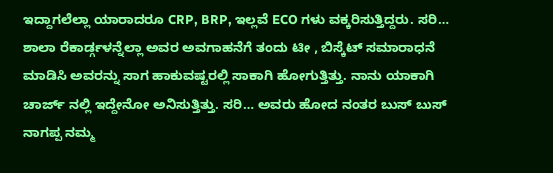ಇದ್ದಾಗಲೆಲ್ಲಾ ಯಾರಾದರೂ CRP, BRP, ಇಲ್ಲವೆ ECO ಗಳು ವಕ್ಕರಿಸುತ್ತಿದ್ದರು. ಸರಿ… ಶಾಲಾ ರೆಕಾರ್ಡ್ಗಳನ್ನೆಲ್ಲಾ ಅವರ ಅವಗಾಹನೆಗೆ ತಂದು ಟೀ , ಬಿಸ್ಕೆಟ್ ಸಮಾರಾಧನೆ ಮಾಡಿಸಿ ಅವರನ್ನು ಸಾಗ ಹಾಕುವಷ್ಟರಲ್ಲಿ ಸಾಕಾಗಿ ಹೋಗುತ್ತಿತ್ತು. ನಾನು ಯಾಕಾಗಿ ಚಾರ್ಜ್ ನಲ್ಲಿ ಇದ್ದೇನೋ ಅನಿಸುತ್ತಿತ್ತು. ಸರಿ… ಅವರು ಹೋದ ನಂತರ ಬುಸ್ ಬುಸ್ ನಾಗಪ್ಪ ನಮ್ಮ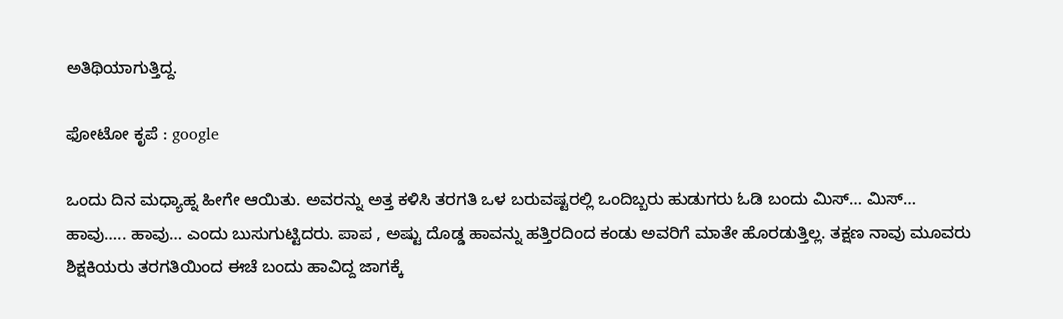ಅತಿಥಿಯಾಗುತ್ತಿದ್ದ.

ಫೋಟೋ ಕೃಪೆ : google

ಒಂದು ದಿನ ಮಧ್ಯಾಹ್ನ ಹೀಗೇ ಆಯಿತು. ಅವರನ್ನು ಅತ್ತ ಕಳಿಸಿ ತರಗತಿ ಒಳ ಬರುವಷ್ಟರಲ್ಲಿ ಒಂದಿಬ್ಬರು ಹುಡುಗರು ಓಡಿ ಬಂದು ಮಿಸ್… ಮಿಸ್… ಹಾವು….. ಹಾವು… ಎಂದು ಬುಸುಗುಟ್ಟಿದರು. ಪಾಪ , ಅಷ್ಟು ದೊಡ್ಡ ಹಾವನ್ನು ಹತ್ತಿರದಿಂದ ಕಂಡು ಅವರಿಗೆ ಮಾತೇ ಹೊರಡುತ್ತಿಲ್ಲ. ತಕ್ಷಣ ನಾವು ಮೂವರು ಶಿಕ್ಷಕಿಯರು ತರಗತಿಯಿಂದ ಈಚೆ ಬಂದು ಹಾವಿದ್ದ ಜಾಗಕ್ಕೆ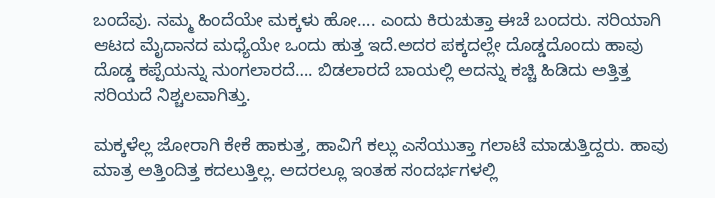ಬಂದೆವು. ನಮ್ಮ ಹಿಂದೆಯೇ ಮಕ್ಕಳು ಹೋ…. ಎಂದು ಕಿರುಚುತ್ತಾ ಈಚೆ ಬಂದರು. ಸರಿಯಾಗಿ ಆಟದ ಮೈದಾನದ ಮಧ್ಯೆಯೇ ಒಂದು ಹುತ್ತ ಇದೆ.ಅದರ ಪಕ್ಕದಲ್ಲೇ ದೊಡ್ಡದೊಂದು ಹಾವು ದೊಡ್ಡ ಕಪ್ಪೆಯನ್ನು ನುಂಗಲಾರದೆ…. ಬಿಡಲಾರದೆ ಬಾಯಲ್ಲಿ ಅದನ್ನು ಕಚ್ಚಿ ಹಿಡಿದು ಅತ್ತಿತ್ತ ಸರಿಯದೆ ನಿಶ್ಚಲವಾಗಿತ್ತು.

ಮಕ್ಕಳೆಲ್ಲ ಜೋರಾಗಿ ಕೇಕೆ ಹಾಕುತ್ತ, ಹಾವಿಗೆ ಕಲ್ಲು ಎಸೆಯುತ್ತಾ ಗಲಾಟೆ ಮಾಡುತ್ತಿದ್ದರು. ಹಾವು ಮಾತ್ರ ಅತ್ತಿಂದಿತ್ತ ಕದಲುತ್ತಿಲ್ಲ. ಅದರಲ್ಲೂ ಇಂತಹ ಸಂದರ್ಭಗಳಲ್ಲಿ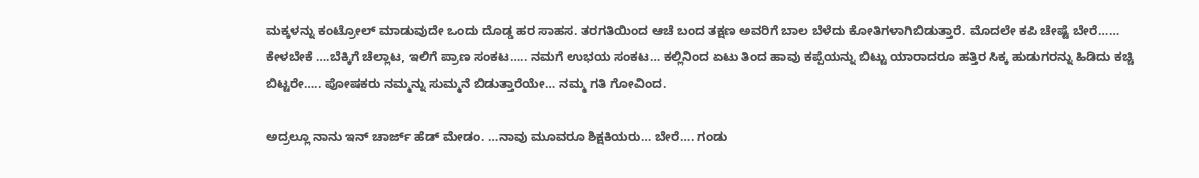ಮಕ್ಕಳನ್ನು ಕಂಟ್ರೋಲ್ ಮಾಡುವುದೇ ಒಂದು ದೊಡ್ಡ ಹರ ಸಾಹಸ. ತರಗತಿಯಿಂದ ಆಚೆ ಬಂದ ತಕ್ಷಣ ಅವರಿಗೆ ಬಾಲ ಬೆಳೆದು ಕೋತಿಗಳಾಗಿಬಿಡುತ್ತಾರೆ. ಮೊದಲೇ ಕಪಿ ಚೇಷ್ಟೆ ಬೇರೆ…… ಕೇಳಬೇಕೆ ….ಬೆಕ್ಕಿಗೆ ಚೆಲ್ಲಾಟ, ಇಲಿಗೆ ಪ್ರಾಣ ಸಂಕಟ….. ನಮಗೆ ಉಭಯ ಸಂಕಟ… ಕಲ್ಲಿನಿಂದ ಏಟು ತಿಂದ ಹಾವು ಕಪ್ಪೆಯನ್ನು ಬಿಟ್ಟು ಯಾರಾದರೂ ಹತ್ತಿರ ಸಿಕ್ಕ ಹುಡುಗರನ್ನು ಹಿಡಿದು ಕಚ್ಚಿ ಬಿಟ್ಟರೇ….. ಪೋಷಕರು ನಮ್ಮನ್ನು ಸುಮ್ಮನೆ ಬಿಡುತ್ತಾರೆಯೇ… ನಮ್ಮ ಗತಿ ಗೋವಿಂದ.

ಅದ್ರಲ್ಲೂ ನಾನು ಇನ್ ಚಾರ್ಜ್ ಹೆಡ್ ಮೇಡಂ. …ನಾವು ಮೂವರೂ ಶಿಕ್ಷಕಿಯರು… ಬೇರೆ…. ಗಂಡು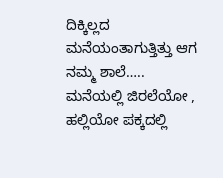ದಿಕ್ಕಿಲ್ಲದ ಮನೆಯಂತಾಗುತ್ತಿತ್ತು ಆಗ ನಮ್ಮ ಶಾಲೆ….. ಮನೆಯಲ್ಲಿ ಜಿರಲೆಯೋ , ಹಲ್ಲಿಯೋ ಪಕ್ಕದಲ್ಲಿ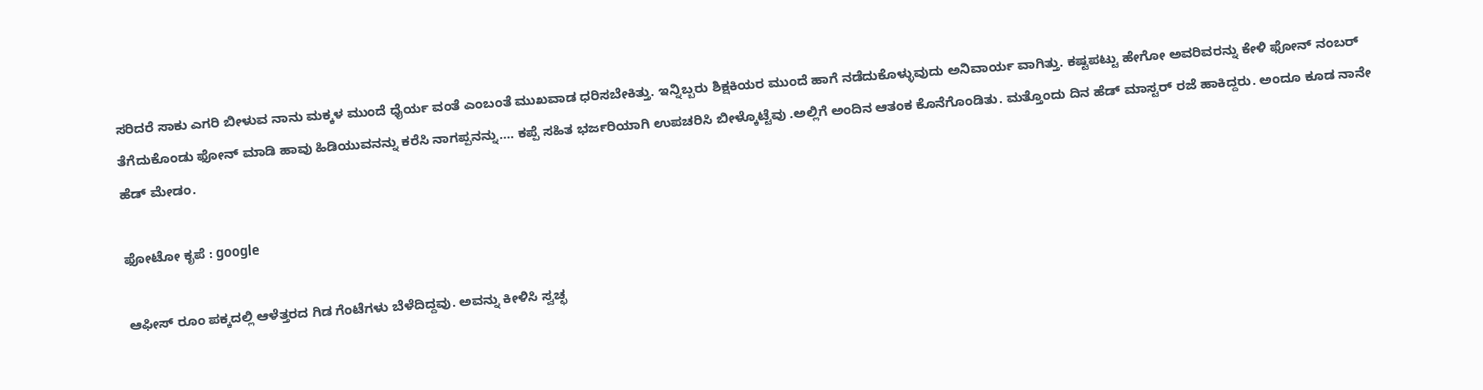ಸರಿದರೆ ಸಾಕು ಎಗರಿ ಬೀಳುವ ನಾನು ಮಕ್ಕಳ ಮುಂದೆ ಧೈರ್ಯ ವಂತೆ ಎಂಬಂತೆ ಮುಖವಾಡ ಧರಿಸಬೇಕಿತ್ತು. ಇನ್ನಿಬ್ಬರು ಶಿಕ್ಷಕಿಯರ ಮುಂದೆ ಹಾಗೆ ನಡೆದುಕೊಳ್ಳುವುದು ಅನಿವಾರ್ಯ ವಾಗಿತ್ತು. ಕಷ್ಟಪಟ್ಟು ಹೇಗೋ ಅವರಿವರನ್ನು ಕೇಳಿ ಫೋನ್ ನಂಬರ್ ತೆಗೆದುಕೊಂಡು ಫೋನ್ ಮಾಡಿ ಹಾವು ಹಿಡಿಯುವನನ್ನು ಕರೆಸಿ ನಾಗಪ್ಪನನ್ನು…. ಕಪ್ಪೆ ಸಹಿತ ಭರ್ಜರಿಯಾಗಿ ಉಪಚರಿಸಿ ಬೀಳ್ಕೊಟ್ಟೆವು .ಅಲ್ಲಿಗೆ ಅಂದಿನ ಆತಂಕ ಕೊನೆಗೊಂಡಿತು. ಮತ್ತೊಂದು ದಿನ ಹೆಡ್ ಮಾಸ್ಟರ್ ರಜೆ ಹಾಕಿದ್ದರು. ಅಂದೂ ಕೂಡ ನಾನೇ ಹೆಡ್ ಮೇಡಂ.

ಫೋಟೋ ಕೃಪೆ : google

ಆಫೀಸ್ ರೂಂ ಪಕ್ಕದಲ್ಲಿ ಆಳೆತ್ತರದ ಗಿಡ ಗೆಂಟೆಗಳು ಬೆಳೆದಿದ್ದವು. ಅವನ್ನು ಕೀಳಿಸಿ ಸ್ವಚ್ಛ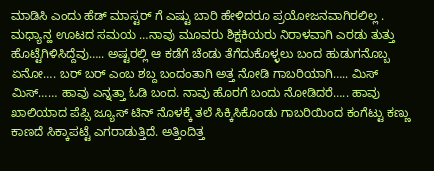ಮಾಡಿಸಿ ಎಂದು ಹೆಡ್ ಮಾಸ್ಟರ್ ಗೆ ಎಷ್ಟು ಬಾರಿ ಹೇಳಿದರೂ ಪ್ರಯೋಜನವಾಗಿರಲಿಲ್ಲ . ಮಧ್ಯಾನ್ಹ ಊಟದ ಸಮಯ …ನಾವು ಮೂವರು ಶಿಕ್ಷಕಿಯರು ನಿರಾಳವಾಗಿ ಎರಡು ತುತ್ತು ಹೊಟ್ಟೆಗಿಳಿಸಿದ್ದೆವು….. ಅಷ್ಟರಲ್ಲಿ ಆ ಕಡೆಗೆ ಚೆಂಡು ತೆಗೆದುಕೊಳ್ಳಲು ಬಂದ ಹುಡುಗನೊಬ್ಬ ಏನೋ…. ಬರ್ ಬರ್ ಎಂಬ ಶಬ್ದ ಬಂದಂತಾಗಿ ಅತ್ತ ನೋಡಿ ಗಾಬರಿಯಾಗಿ….. ಮಿಸ್ ಮಿಸ್…… ಹಾವು ಎನ್ನತ್ತಾ ಓಡಿ ಬಂದ. ನಾವು ಹೊರಗೆ ಬಂದು ನೋಡಿದರೆ….. ಹಾವು ಖಾಲಿಯಾದ ಪೆಪ್ಸಿ ಜ್ಯೂಸ್ ಟಿನ್ ನೊಳಕ್ಕೆ ತಲೆ ಸಿಕ್ಕಿಸಿಕೊಂಡು ಗಾಬರಿಯಿಂದ ಕಂಗೆಟ್ಟು ಕಣ್ಣು ಕಾಣದೆ ಸಿಕ್ಕಾಪಟ್ಟೆ ಎಗರಾಡುತ್ತಿದೆ. ಅತ್ತಿಂದಿತ್ತ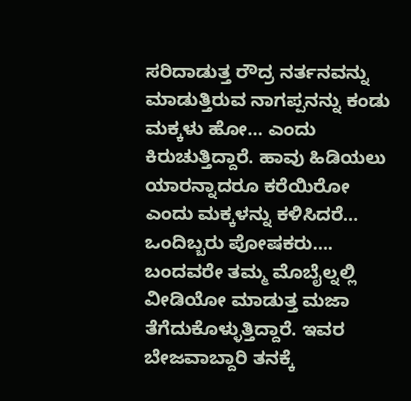ಸರಿದಾಡುತ್ತ ರೌದ್ರ ನರ್ತನವನ್ನು ಮಾಡುತ್ತಿರುವ ನಾಗಪ್ಪನನ್ನು ಕಂಡು ಮಕ್ಕಳು ಹೋ… ಎಂದು ಕಿರುಚುತ್ತಿದ್ದಾರೆ. ಹಾವು ಹಿಡಿಯಲು ಯಾರನ್ನಾದರೂ ಕರೆಯಿರೋ ಎಂದು ಮಕ್ಕಳನ್ನು ಕಳಿಸಿದರೆ… ಒಂದಿಬ್ಬರು ಪೋಷಕರು…. ಬಂದವರೇ ತಮ್ಮ ಮೊಬೈಲ್ನಲ್ಲಿ ವೀಡಿಯೋ ಮಾಡುತ್ತ ಮಜಾ ತೆಗೆದುಕೊಳ್ಳುತ್ತಿದ್ದಾರೆ. ಇವರ ಬೇಜವಾಬ್ದಾರಿ ತನಕ್ಕೆ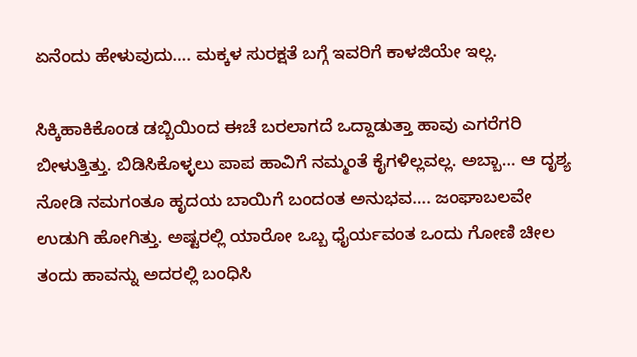ಏನೆಂದು ಹೇಳುವುದು…. ಮಕ್ಕಳ ಸುರಕ್ಷತೆ ಬಗ್ಗೆ ಇವರಿಗೆ ಕಾಳಜಿಯೇ ಇಲ್ಲ.

ಸಿಕ್ಕಿಹಾಕಿಕೊಂಡ ಡಬ್ಬಿಯಿಂದ ಈಚೆ ಬರಲಾಗದೆ ಒದ್ದಾಡುತ್ತಾ ಹಾವು ಎಗರೆಗರಿ ಬೀಳುತ್ತಿತ್ತು. ಬಿಡಿಸಿಕೊಳ್ಳಲು ಪಾಪ ಹಾವಿಗೆ ನಮ್ಮಂತೆ ಕೈಗಳಿಲ್ಲವಲ್ಲ. ಅಬ್ಬಾ… ಆ ದೃಶ್ಯ ನೋಡಿ ನಮಗಂತೂ ಹೃದಯ ಬಾಯಿಗೆ ಬಂದಂತ ಅನುಭವ…. ಜಂಘಾಬಲವೇ ಉಡುಗಿ ಹೋಗಿತ್ತು. ಅಷ್ಟರಲ್ಲಿ ಯಾರೋ ಒಬ್ಬ ಧೈರ್ಯವಂತ ಒಂದು ಗೋಣಿ ಚೀಲ ತಂದು ಹಾವನ್ನು ಅದರಲ್ಲಿ ಬಂಧಿಸಿ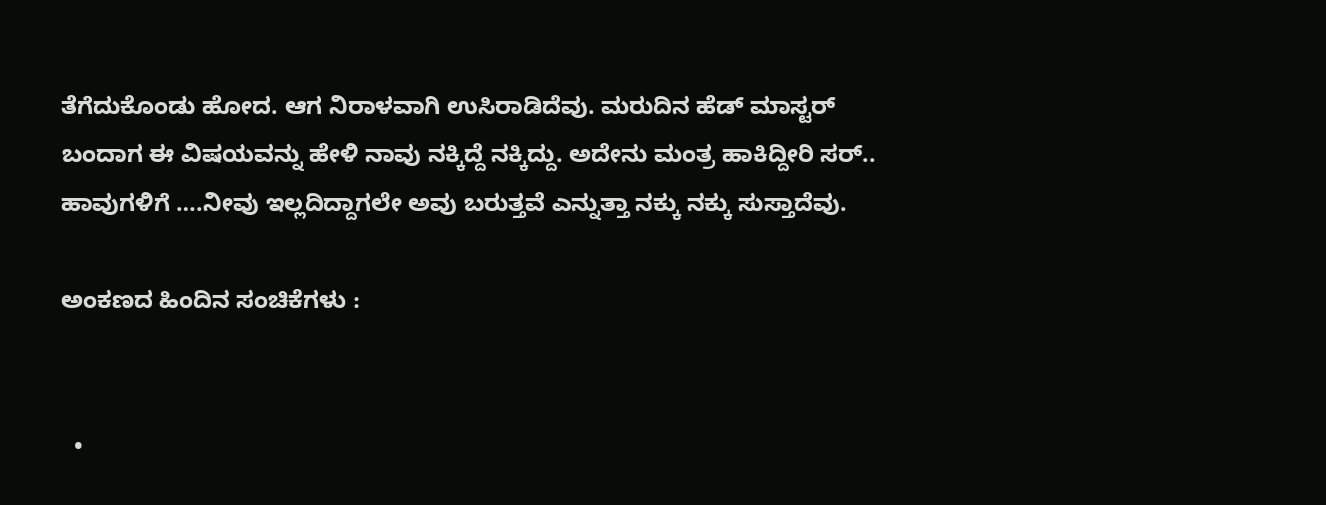ತೆಗೆದುಕೊಂಡು ಹೋದ. ಆಗ ನಿರಾಳವಾಗಿ ಉಸಿರಾಡಿದೆವು. ಮರುದಿನ ಹೆಡ್ ಮಾಸ್ಟರ್ ಬಂದಾಗ ಈ ವಿಷಯವನ್ನು ಹೇಳಿ ನಾವು ನಕ್ಕಿದ್ದೆ ನಕ್ಕಿದ್ದು. ಅದೇನು ಮಂತ್ರ ಹಾಕಿದ್ದೀರಿ ಸರ್.. ಹಾವುಗಳಿಗೆ ….ನೀವು ಇಲ್ಲದಿದ್ದಾಗಲೇ ಅವು ಬರುತ್ತವೆ ಎನ್ನುತ್ತಾ ನಕ್ಕು ನಕ್ಕು ಸುಸ್ತಾದೆವು.

ಅಂಕಣದ ಹಿಂದಿನ ಸಂಚಿಕೆಗಳು :


  •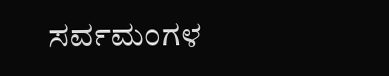ಸರ್ವಮಂಗಳ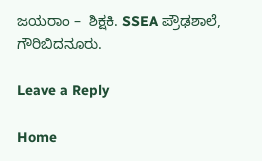ಜಯರಾಂ –  ಶಿಕ್ಷಕಿ. SSEA ಪ್ರೌಢಶಾಲೆ, ಗೌರಿಬಿದನೂರು.

Leave a Reply

Home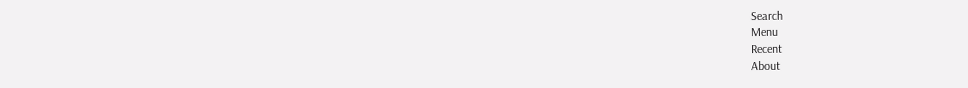Search
Menu
Recent
About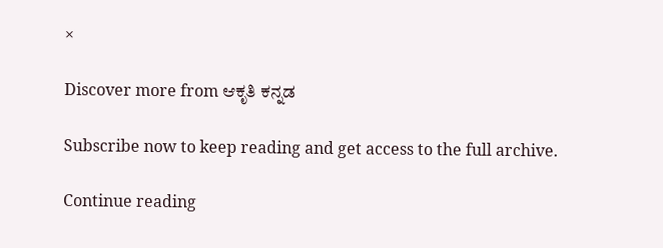×

Discover more from ಆಕೃತಿ ಕನ್ನಡ

Subscribe now to keep reading and get access to the full archive.

Continue reading